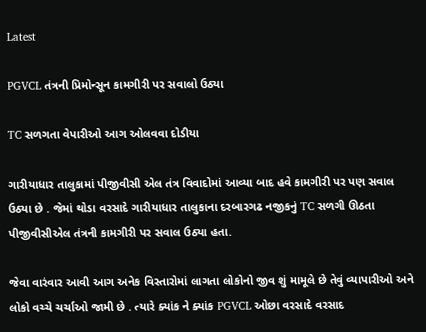Latest

PGVCL તંત્રની પ્રિમોન્સૂન કામગીરી પર સવાલો ઉઠ્યા

TC સળગતા વેપારીઓ આગ ઓલવવા દોડીયા

ગારીયાધાર તાલુકામાં પીજીવીસી એલ તંત્ર વિવાદોમાં આવ્યા બાદ હવે કામગીરી પર પણ સવાલ ઉઠ્યા છે . જેમાં થોડા વરસાદે ગારીયાધાર તાલુકાના દરબારગઢ નજીકનું TC સળગી ઊઠતા પીજીવીસીએલ તંત્રની કામગીરી પર સવાલ ઉઠ્યા હતા.

જેવા વારંવાર આવી આગ અનેક વિસ્તારોમાં લાગતા લોકોનો જીવ શું મામૂલે છે તેવું વ્યાપારીઓ અને લોકો વચ્ચે ચર્ચાઓ જામી છે . ત્યારે ક્યાંક ને ક્યાંક PGVCL ઓછા વરસાદે વરસાદ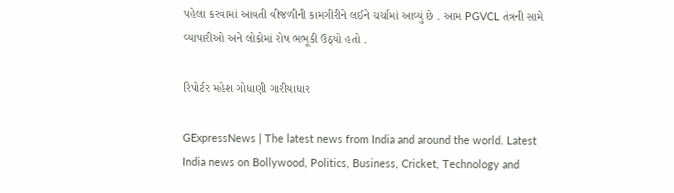પહેલા કરવામાં આવતી વીજળીની કામગીરીને લઈને ચર્ચામાં આવ્યું છે . આમ PGVCL તંત્રની સામે વ્યાપારીઓ અને લોકોમાં રોષ ભભૂકી ઉઠ્યો હતો .

રિપોર્ટર મહેશ ગોધાણી ગારીયાધાર

GExpressNews | The latest news from India and around the world. Latest India news on Bollywood, Politics, Business, Cricket, Technology and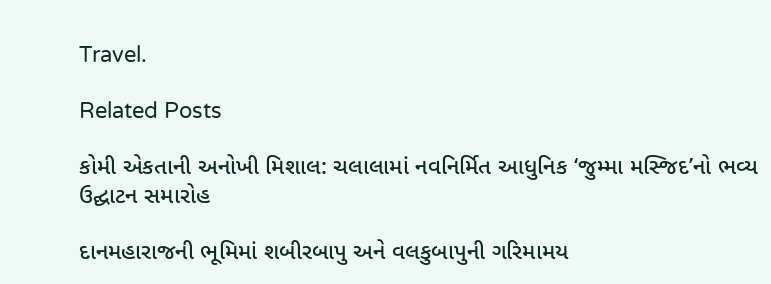Travel.

Related Posts

કોમી એકતાની અનોખી મિશાલ: ચલાલામાં નવનિર્મિત આધુનિક ‘જુમ્મા મસ્જિદ’નો ભવ્ય ઉદ્ઘાટન સમારોહ

દાનમહારાજની ભૂમિમાં શબીરબાપુ અને વલકુબાપુની ગરિમામય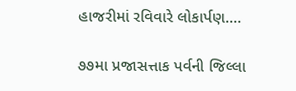હાજરીમાં રવિવારે લોકાર્પણ.…

૭૭મા પ્રજાસત્તાક પર્વની જિલ્લા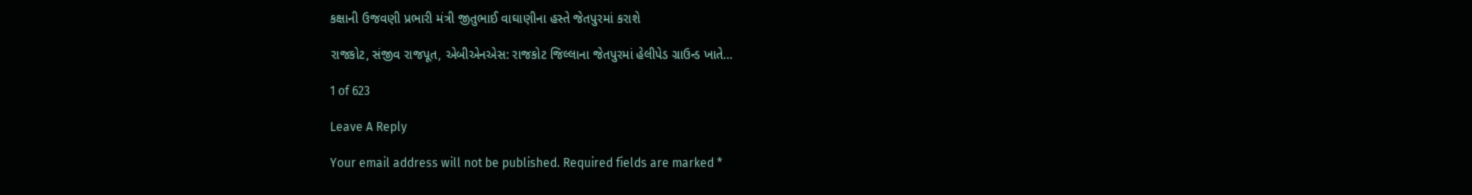કક્ષાની ઉજવણી પ્રભારી મંત્રી જીતુભાઈ વાઘાણીના હસ્તે જેતપુરમાં કરાશે

રાજકોટ, સંજીવ રાજપૂત, એબીએનએસ: રાજકોટ જિલ્લાના જેતપુરમાં હેલીપેડ ગ્રાઉન્ડ ખાતે…

1 of 623

Leave A Reply

Your email address will not be published. Required fields are marked *